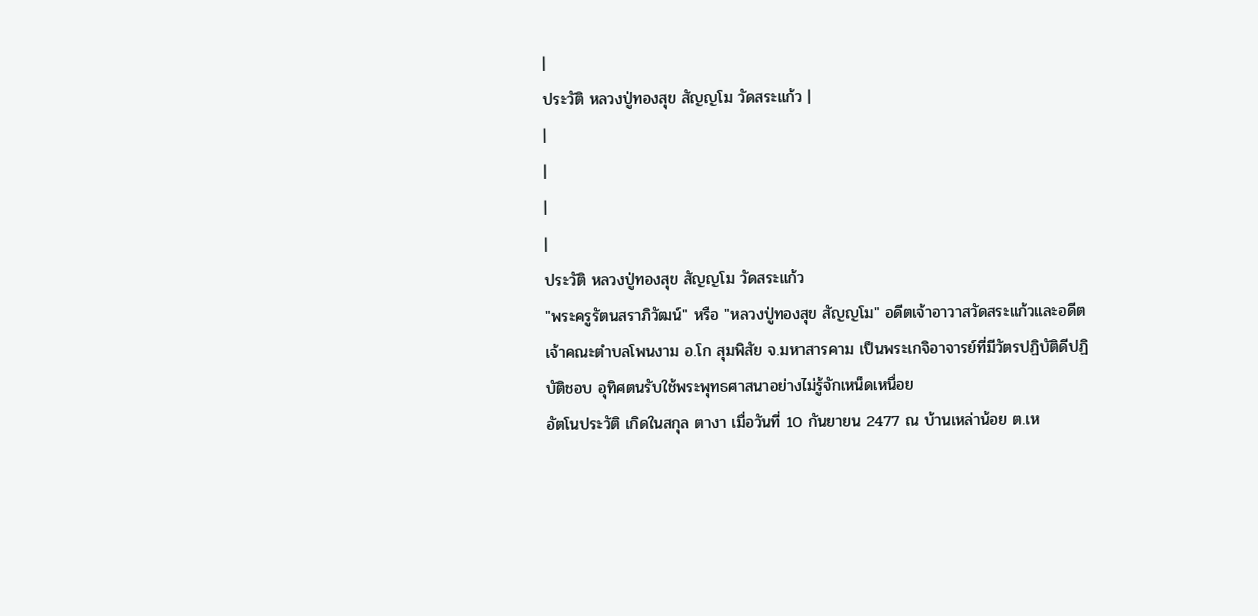|
ประวัติ หลวงปู่ทองสุข สัญญโม วัดสระแก้ว |
|
|
|
|
ประวัติ หลวงปู่ทองสุข สัญญโม วัดสระแก้ว
"พระครูรัตนสราภิวัฒน์" หรือ "หลวงปู่ทองสุข สัญญโม" อดีตเจ้าอาวาสวัดสระแก้วและอดีตเจ้าคณะตำบลโพนงาม อ.โก สุมพิสัย จ.มหาสารคาม เป็นพระเกจิอาจารย์ที่มีวัตรปฏิบัติดีปฏิบัติชอบ อุทิศตนรับใช้พระพุทธศาสนาอย่างไม่รู้จักเหน็ดเหนื่อย
อัตโนประวัติ เกิดในสกุล ตางา เมื่อวันที่ 10 กันยายน 2477 ณ บ้านเหล่าน้อย ต.เห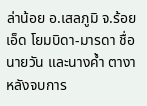ล่าน้อย อ.เสลภูมิ จ.ร้อยเอ็ด โยมบิดา-มารดา ชื่อ นายวัน และนางค้ำ ตางา
หลังจบการ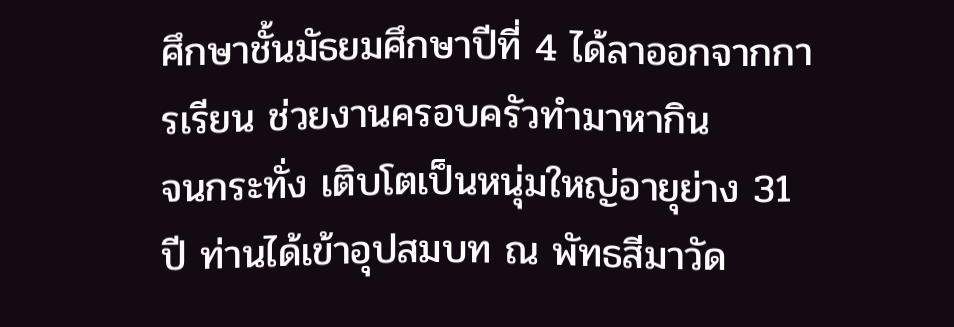ศึกษาชั้นมัธยมศึกษาปีที่ 4 ได้ลาออกจากการเรียน ช่วยงานครอบครัวทำมาหากิน
จนกระทั่ง เติบโตเป็นหนุ่มใหญ่อายุย่าง 31 ปี ท่านได้เข้าอุปสมบท ณ พัทธสีมาวัด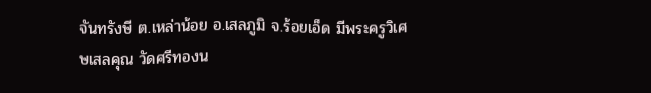จันทรังษี ต.เหล่าน้อย อ.เสลภูมิ จ.ร้อยเอ็ด มีพระครูวิเศษเสลคุณ วัดศรีทองน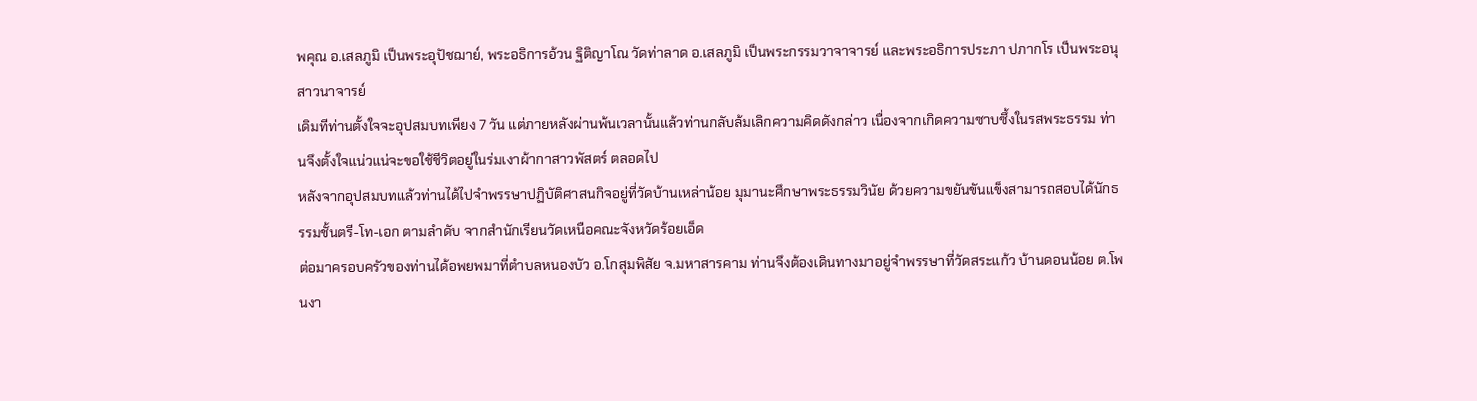พคุณ อ.เสลภูมิ เป็นพระอุปัชฌาย์, พระอธิการอ้วน ฐิติญาโณ วัดท่าลาด อ.เสลภูมิ เป็นพระกรรมวาจาจารย์ และพระอธิการประภา ปภากโร เป็นพระอนุสาวนาจารย์
เดิมทีท่านตั้งใจจะอุปสมบทเพียง 7 วัน แต่ภายหลังผ่านพ้นเวลานั้นแล้วท่านกลับล้มเลิกความคิดดังกล่าว เนื่องจากเกิดความซาบซึ้งในรสพระธรรม ท่านจึงตั้งใจแน่วแน่จะขอใช้ชีวิตอยู่ในร่มเงาผ้ากาสาวพัสตร์ ตลอดไป
หลังจากอุปสมบทแล้วท่านได้ไปจำพรรษาปฏิบัติศาสนกิจอยู่ที่วัดบ้านเหล่าน้อย มุมานะศึกษาพระธรรมวินัย ด้วยความขยันขันแข็งสามารถสอบได้นักธรรมชั้นตรี-โท-เอก ตามลำดับ จากสำนักเรียนวัดเหนือคณะจังหวัดร้อยเอ็ด
ต่อมาครอบครัวของท่านได้อพยพมาที่ตำบลหนองบัว อ.โกสุมพิสัย จ.มหาสารคาม ท่านจึงต้องเดินทางมาอยู่จำพรรษาที่วัดสระแก้ว บ้านดอนน้อย ต.โพนงา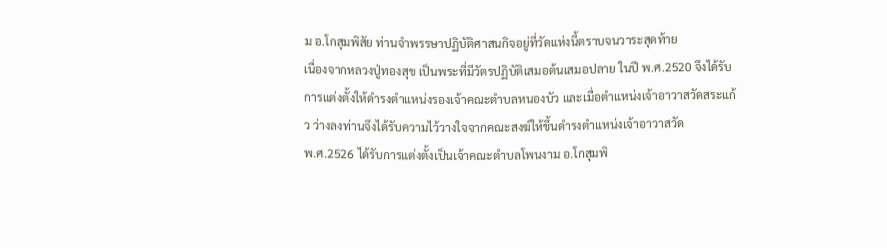ม อ.โกสุมพิสัย ท่านจำพรรษาปฏิบัติศาสนกิจอยู่ที่วัดแห่งนี้ตราบจนวาระสุดท้าย
เนื่องจากหลวงปู่ทองสุข เป็นพระที่มีวัตรปฏิบัติเสมอต้นเสมอปลาย ในปี พ.ศ.2520 จึงได้รับการแต่งตั้งให้ดำรงตำแหน่งรองเจ้าคณะตำบลหนองบัว และเมื่อตำแหน่งเจ้าอาวาสวัดสระแก้ว ว่างลงท่านจึงได้รับความไว้วางใจจากคณะสงฆ์ให้ขึ้นดำรงตำแหน่งเจ้าอาวาสวัด
พ.ศ.2526 ได้รับการแต่งตั้งเป็นเจ้าคณะตำบลโพนงาม อ.โกสุมพิ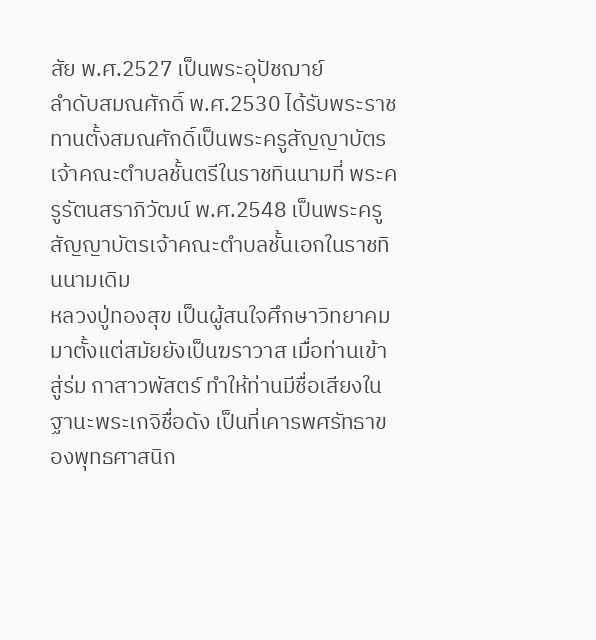สัย พ.ศ.2527 เป็นพระอุปัชฌาย์
ลำดับสมณศักดิ์ พ.ศ.2530 ได้รับพระราช ทานตั้งสมณศักดิ์เป็นพระครูสัญญาบัตรเจ้าคณะตำบลชั้นตรีในราชทินนามที่ พระครูรัตนสราภิวัฒน์ พ.ศ.2548 เป็นพระครูสัญญาบัตรเจ้าคณะตำบลชั้นเอกในราชทินนามเดิม
หลวงปู่ทองสุข เป็นผู้สนใจศึกษาวิทยาคมมาตั้งแต่สมัยยังเป็นฆราวาส เมื่อท่านเข้าสู่ร่ม กาสาวพัสตร์ ทำให้ท่านมีชื่อเสียงในฐานะพระเกจิชื่อดัง เป็นที่เคารพศรัทธาของพุทธศาสนิก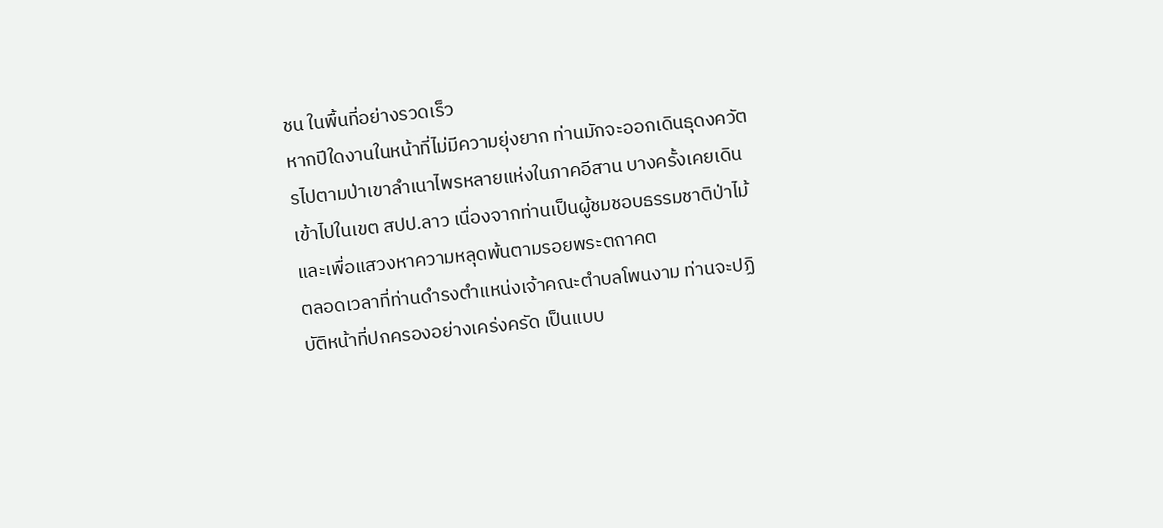ชน ในพื้นที่อย่างรวดเร็ว
หากปีใดงานในหน้าที่ไม่มีความยุ่งยาก ท่านมักจะออกเดินธุดงควัตรไปตามป่าเขาลำเนาไพรหลายแห่งในภาคอีสาน บางครั้งเคยเดินเข้าไปในเขต สปป.ลาว เนื่องจากท่านเป็นผู้ชมชอบธรรมชาติป่าไม้และเพื่อแสวงหาความหลุดพ้นตามรอยพระตถาคต
ตลอดเวลาที่ท่านดำรงตำแหน่งเจ้าคณะตำบลโพนงาม ท่านจะปฏิบัติหน้าที่ปกครองอย่างเคร่งครัด เป็นแบบ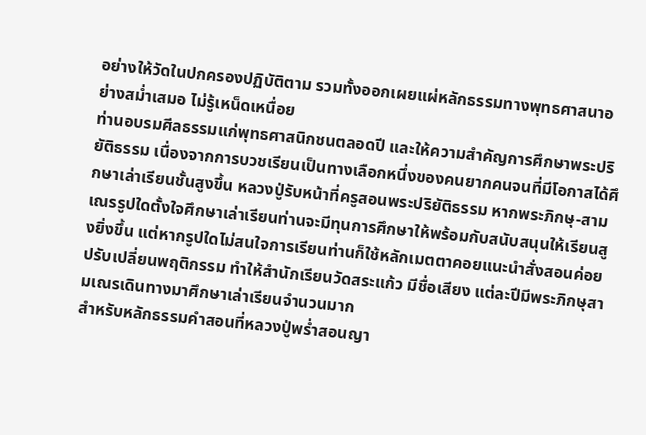อย่างให้วัดในปกครองปฏิบัติตาม รวมทั้งออกเผยแผ่หลักธรรมทางพุทธศาสนาอย่างสม่ำเสมอ ไม่รู้เหน็ดเหนื่อย
ท่านอบรมศีลธรรมแก่พุทธศาสนิกชนตลอดปี และให้ความสำคัญการศึกษาพระปริยัติธรรม เนื่องจากการบวชเรียนเป็นทางเลือกหนึ่งของคนยากคนจนที่มีโอกาสได้ศึกษาเล่าเรียนชั้นสูงขึ้น หลวงปู่รับหน้าที่ครูสอนพระปริยัติธรรม หากพระภิกษุ-สามเณรรูปใดตั้งใจศึกษาเล่าเรียนท่านจะมีทุนการศึกษาให้พร้อมกับสนับสนุนให้เรียนสูงยิ่งขึ้น แต่หากรูปใดไม่สนใจการเรียนท่านก็ใช้หลักเมตตาคอยแนะนำสั่งสอนค่อยปรับเปลี่ยนพฤติกรรม ทำให้สำนักเรียนวัดสระแก้ว มีชื่อเสียง แต่ละปีมีพระภิกษุสามเณรเดินทางมาศึกษาเล่าเรียนจำนวนมาก
สำหรับหลักธรรมคำสอนที่หลวงปู่พร่ำสอนญา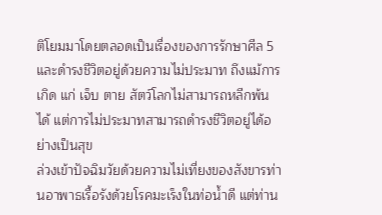ติโยมมาโดยตลอดเป็นเรื่องของการรักษาศีล 5 และดำรงชีวิตอยู่ด้วยความไม่ประมาท ถึงแม้การเกิด แก่ เจ็บ ตาย สัตว์โลกไม่สามารถหลีกพ้นได้ แต่การไม่ประมาทสามารถดำรงชีวิตอยู่ได้อย่างเป็นสุข
ล่วงเข้าปัจฉิมวัยด้วยความไม่เที่ยงของสังขารท่านอาพาธเรื้อรังด้วยโรคมะเร็งในท่อน้ำดี แต่ท่าน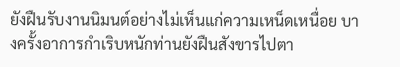ยังฝืนรับงานนิมนต์อย่างไม่เห็นแก่ความเหน็ดเหนื่อย บางครั้งอาการกำเริบหนักท่านยังฝืนสังขารไปตา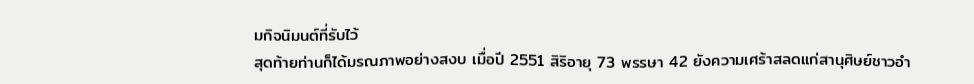มกิจนิมนต์ที่รับไว้
สุดท้ายท่านก็ได้มรณภาพอย่างสงบ เมื่อปี 2551 สิริอายุ 73 พรรษา 42 ยังความเศร้าสลดแก่สานุศิษย์ชาวอำ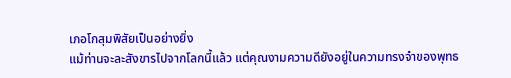เภอโกสุมพิสัยเป็นอย่างยิ่ง
แม้ท่านจะละสังขารไปจากโลกนี้แล้ว แต่คุณงามความดียังอยู่ในความทรงจำของพุทธ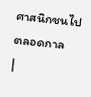ศาสนิกชนไปตลอดกาล
|